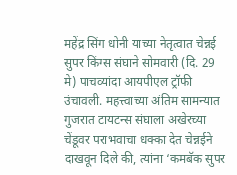महेंद्र सिंग धोनी याच्या नेतृत्वात चेन्नई सुपर किंग्स संघाने सोमवारी (दि. 29 मे) पाचव्यांदा आयपीएल ट्रॉफी उंचावली. महत्त्वाच्या अंतिम सामन्यात गुजरात टायटन्स संघाला अखेरच्या चेंडूवर पराभवाचा धक्का देत चेन्नईने दाखवून दिले की, त्यांना ‘कमबॅक सुपर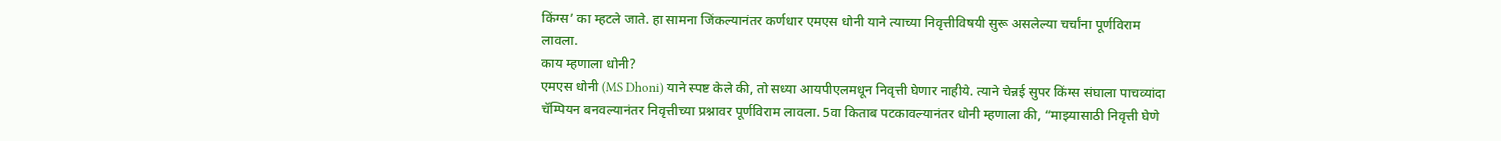किंग्स’ का म्हटले जाते. हा सामना जिंकल्यानंतर कर्णधार एमएस धोनी याने त्याच्या निवृत्तीविषयी सुरू असलेल्या चर्चांना पूर्णविराम लावला.
काय म्हणाला धोनी?
एमएस धोनी (MS Dhoni) याने स्पष्ट केले की, तो सध्या आयपीएलमधून निवृत्ती घेणार नाहीये. त्याने चेन्नई सुपर किंग्स संघाला पाचव्यांदा चॅम्पियन बनवल्यानंतर निवृत्तीच्या प्रश्नावर पूर्णविराम लावला. 5वा किताब पटकावल्यानंतर धोनी म्हणाला की, “माझ्यासाठी निवृत्ती घेणे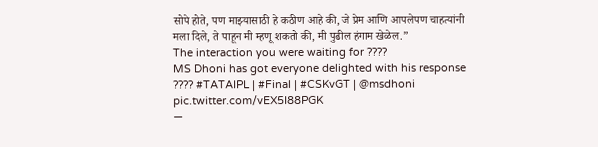सोपे होते, पण माझ्यासाठी हे कठीण आहे की, जे प्रेम आणि आपलेपण चाहत्यांनी मला दिले, ते पाहून मी म्हणू शकतो की, मी पुढील हंगाम खेळेल.”
The interaction you were waiting for ????
MS Dhoni has got everyone delighted with his response ???? #TATAIPL | #Final | #CSKvGT | @msdhoni pic.twitter.com/vEX5I88PGK
—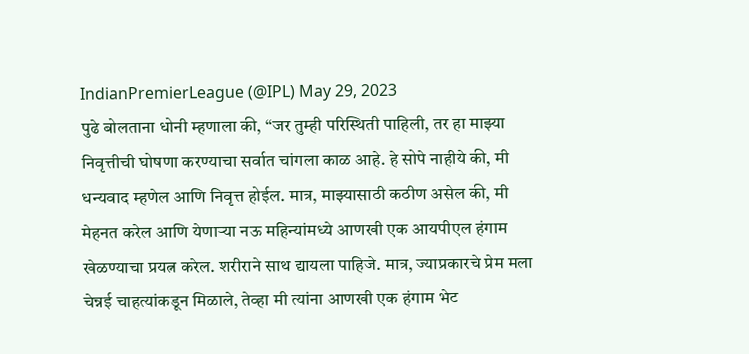IndianPremierLeague (@IPL) May 29, 2023
पुढे बोलताना धोनी म्हणाला की, “जर तुम्ही परिस्थिती पाहिली, तर हा माझ्या निवृत्तीची घोषणा करण्याचा सर्वात चांगला काळ आहे. हे सोपे नाहीये की, मी धन्यवाद म्हणेल आणि निवृत्त होईल. मात्र, माझ्यासाठी कठीण असेल की, मी मेहनत करेल आणि येणाऱ्या नऊ महिन्यांमध्ये आणखी एक आयपीएल हंगाम खेळण्याचा प्रयत्न करेल. शरीराने साथ द्यायला पाहिजे. मात्र, ज्याप्रकारचे प्रेम मला चेन्नई चाहत्यांकडून मिळाले, तेव्हा मी त्यांना आणखी एक हंगाम भेट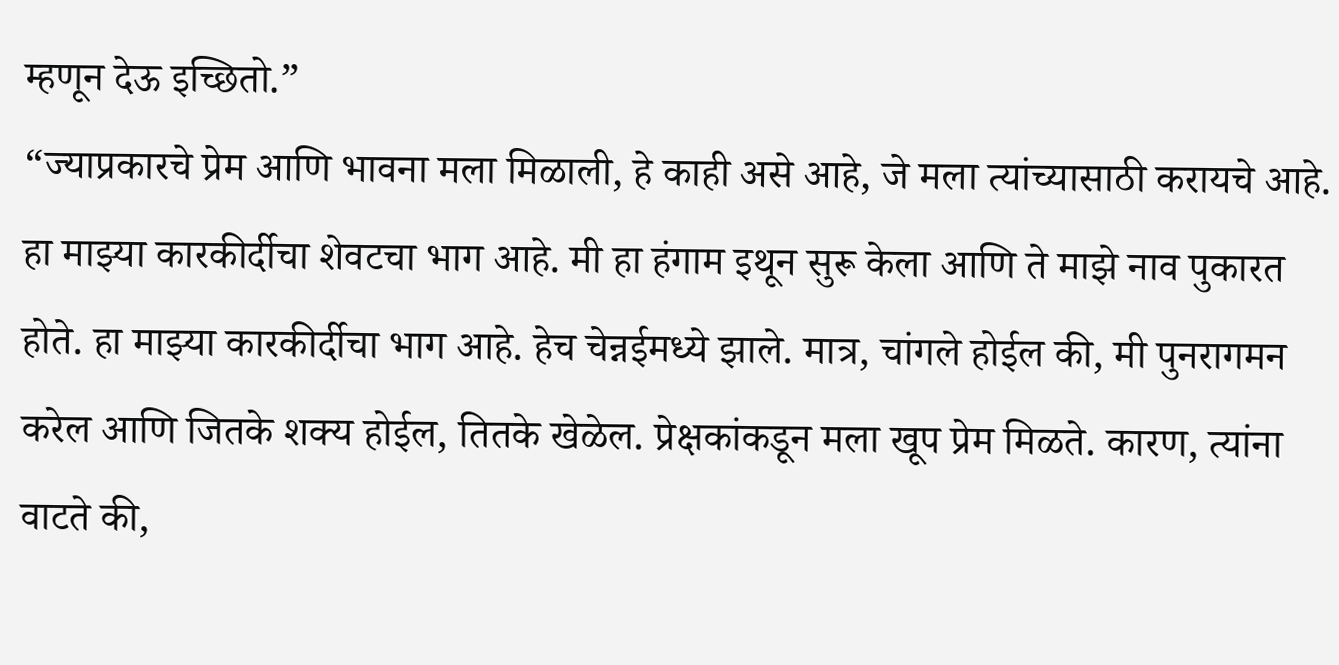म्हणून देऊ इच्छितो.”
“ज्याप्रकारचे प्रेम आणि भावना मला मिळाली, हे काही असे आहे, जे मला त्यांच्यासाठी करायचे आहे. हा माझ्या कारकीर्दीचा शेवटचा भाग आहे. मी हा हंगाम इथून सुरू केला आणि ते माझे नाव पुकारत होते. हा माझ्या कारकीर्दीचा भाग आहे. हेच चेन्नईमध्ये झाले. मात्र, चांगले होईल की, मी पुनरागमन करेल आणि जितके शक्य होईल, तितके खेळेल. प्रेक्षकांकडून मला खूप प्रेम मिळते. कारण, त्यांना वाटते की,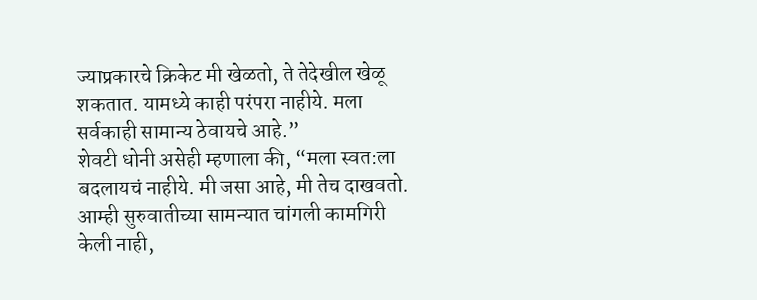ज्याप्रकारचे क्रिकेट मी खेळतो, ते तेदेखील खेळू शकतात. यामध्ये काही परंपरा नाहीये. मला सर्वकाही सामान्य ठेवायचे आहे.”
शेवटी धोनी असेही म्हणाला की, “मला स्वत:ला बदलायचं नाहीये. मी जसा आहे, मी तेच दाखवतो. आम्ही सुरुवातीच्या सामन्यात चांगली कामगिरी केली नाही,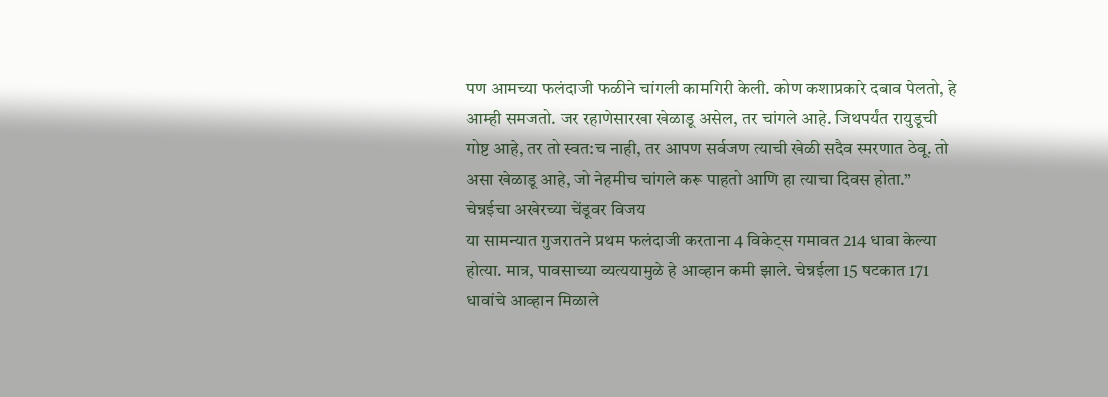पण आमच्या फलंदाजी फळीने चांगली कामगिरी केली. कोण कशाप्रकारे दबाव पेलतो, हे आम्ही समजतो. जर रहाणेसारखा खेळाडू असेल, तर चांगले आहे. जिथपर्यंत रायुडूची गोष्ट आहे, तर तो स्वत:च नाही, तर आपण सर्वजण त्याची खेळी सदैव स्मरणात ठेवू. तो असा खेळाडू आहे, जो नेहमीच चांगले करू पाहतो आणि हा त्याचा दिवस होता.”
चेन्नईचा अखेरच्या चेंडूवर विजय
या सामन्यात गुजरातने प्रथम फलंदाजी करताना 4 विकेट्स गमावत 214 धावा केल्या होत्या. मात्र, पावसाच्या व्यत्ययामुळे हे आव्हान कमी झाले. चेन्नईला 15 षटकात 171 धावांचे आव्हान मिळाले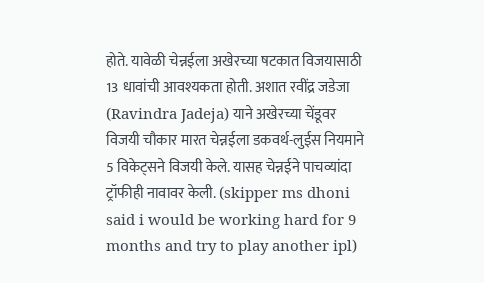होते. यावेळी चेन्नईला अखेरच्या षटकात विजयासाठी 13 धावांची आवश्यकता होती. अशात रवींद्र जडेजा (Ravindra Jadeja) याने अखेरच्या चेंडूवर विजयी चौकार मारत चेन्नईला डकवर्थ-लुईस नियमाने 5 विकेट्सने विजयी केले. यासह चेन्नईने पाचव्यांदा ट्रॉफीही नावावर केली. (skipper ms dhoni said i would be working hard for 9 months and try to play another ipl)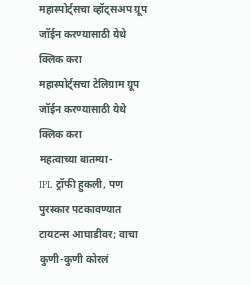महास्पोर्ट्सचा व्हॉट्सअप ग्रूप जॉईन करण्यासाठी येथे क्लिक करा
महास्पोर्ट्सचा टेलिग्राम ग्रूप जॉईन करण्यासाठी येथे क्लिक करा
महत्वाच्या बातम्या-
IPL ट्रॉफी हुकली, पण पुरस्कार पटकावण्यात टायटन्स आघाडीवर; वाचा कुणी-कुणी कोरलं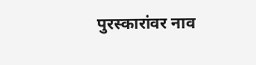पुरस्कारांवर नाव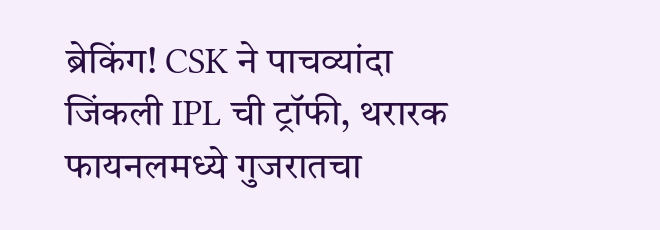ब्रेकिंग! CSK ने पाचव्यांदा जिंकली IPL ची ट्रॉफी, थरारक फायनलमध्ये गुजरातचा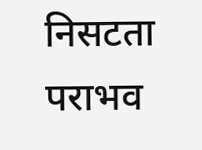निसटता पराभव